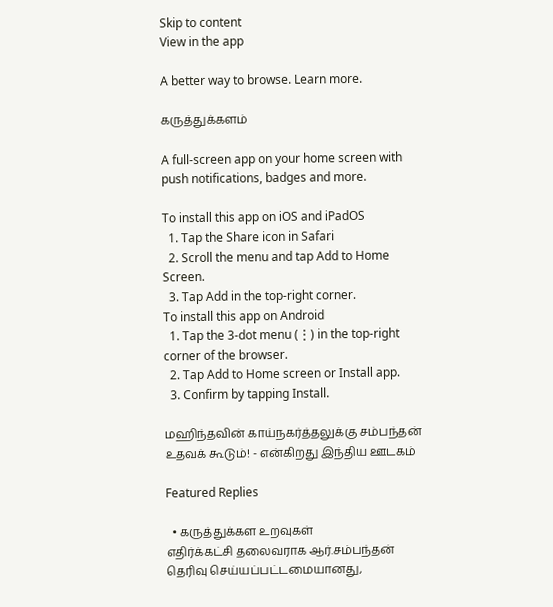Skip to content
View in the app

A better way to browse. Learn more.

கருத்துக்களம்

A full-screen app on your home screen with push notifications, badges and more.

To install this app on iOS and iPadOS
  1. Tap the Share icon in Safari
  2. Scroll the menu and tap Add to Home Screen.
  3. Tap Add in the top-right corner.
To install this app on Android
  1. Tap the 3-dot menu (⋮) in the top-right corner of the browser.
  2. Tap Add to Home screen or Install app.
  3. Confirm by tapping Install.

மஹிந்தவின் காய்நகர்த்தலுக்கு சம்பந்தன் உதவக் கூடும்! - என்கிறது இந்திய ஊடகம்

Featured Replies

  • கருத்துக்கள உறவுகள்
எதிர்க்கட்சி தலைவராக ஆர்.சம்பந்தன் தெரிவு செய்யப்பட்டமையானது,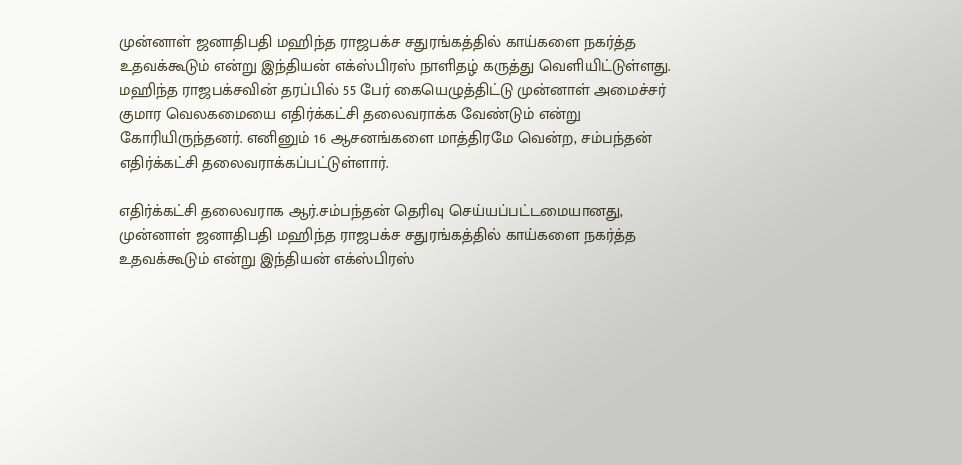முன்னாள் ஜனாதிபதி மஹிந்த ராஜபக்ச சதுரங்கத்தில் காய்களை நகர்த்த உதவக்கூடும் என்று இந்தியன் எக்ஸ்பிரஸ் நாளிதழ் கருத்து வெளியிட்டுள்ளது. மஹிந்த ராஜபக்சவின் தரப்பில் 55 பேர் கையெழுத்திட்டு முன்னாள் அமைச்சர் குமார வெலகமையை எதிர்க்கட்சி தலைவராக்க வேண்டும் என்று கோரியிருந்தனர். எனினும் 16 ஆசனங்களை மாத்திரமே வென்ற, சம்பந்தன் எதிர்க்கட்சி தலைவராக்கப்பட்டுள்ளார்.

எதிர்க்கட்சி தலைவராக ஆர்.சம்பந்தன் தெரிவு செய்யப்பட்டமையானது, முன்னாள் ஜனாதிபதி மஹிந்த ராஜபக்ச சதுரங்கத்தில் காய்களை நகர்த்த உதவக்கூடும் என்று இந்தியன் எக்ஸ்பிரஸ்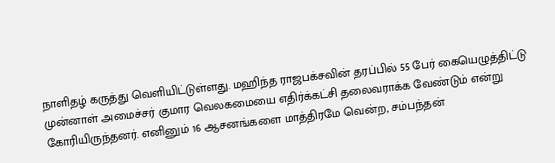நாளிதழ் கருத்து வெளியிட்டுள்ளது. மஹிந்த ராஜபக்சவின் தரப்பில் 55 பேர் கையெழுத்திட்டு முன்னாள் அமைச்சர் குமார வெலகமையை எதிர்க்கட்சி தலைவராக்க வேண்டும் என்று கோரியிருந்தனர். எனினும் 16 ஆசனங்களை மாத்திரமே வென்ற, சம்பந்தன்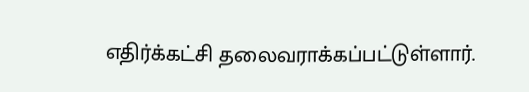எதிர்க்கட்சி தலைவராக்கப்பட்டுள்ளார்.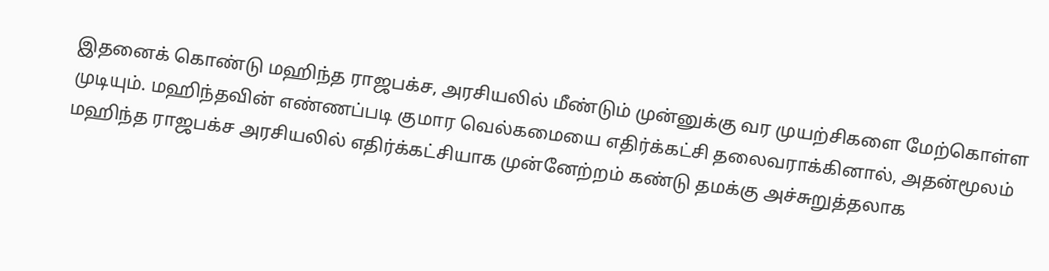இதனைக் கொண்டு மஹிந்த ராஜபக்ச, அரசியலில் மீண்டும் முன்னுக்கு வர முயற்சிகளை மேற்கொள்ள முடியும். மஹிந்தவின் எண்ணப்படி குமார வெல்கமையை எதிர்க்கட்சி தலைவராக்கினால், அதன்மூலம் மஹிந்த ராஜபக்ச அரசியலில் எதிர்க்கட்சியாக முன்னேற்றம் கண்டு தமக்கு அச்சுறுத்தலாக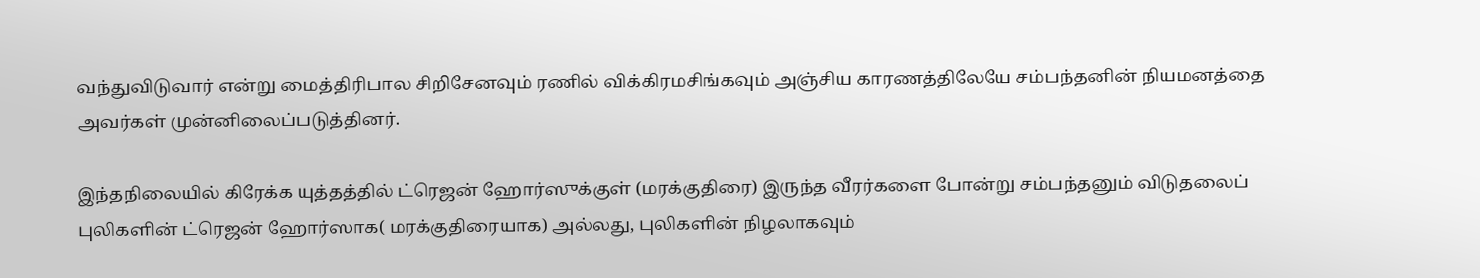வந்துவிடுவார் என்று மைத்திரிபால சிறிசேனவும் ரணில் விக்கிரமசிங்கவும் அஞ்சிய காரணத்திலேயே சம்பந்தனின் நியமனத்தை அவர்கள் முன்னிலைப்படுத்தினர்.

இந்தநிலையில் கிரேக்க யுத்தத்தில் ட்ரெஜன் ஹோர்ஸுக்குள் (மரக்குதிரை) இருந்த வீரர்களை போன்று சம்பந்தனும் விடுதலைப் புலிகளின் ட்ரெஜன் ஹோர்ஸாக( மரக்குதிரையாக) அல்லது, புலிகளின் நிழலாகவும்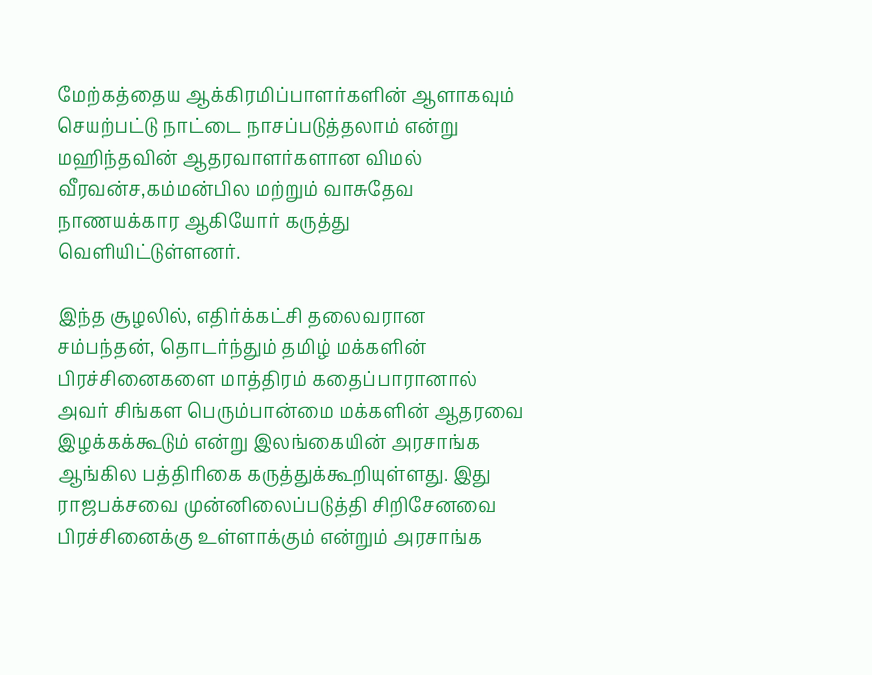மேற்கத்தைய ஆக்கிரமிப்பாளர்களின் ஆளாகவும் செயற்பட்டு நாட்டை நாசப்படுத்தலாம் என்று மஹிந்தவின் ஆதரவாளர்களான விமல் வீரவன்ச,கம்மன்பில மற்றும் வாசுதேவ நாணயக்கார ஆகியோர் கருத்து வெளியிட்டுள்ளனர்.

இந்த சூழலில், எதிர்க்கட்சி தலைவரான சம்பந்தன், தொடர்ந்தும் தமிழ் மக்களின் பிரச்சினைகளை மாத்திரம் கதைப்பாரானால் அவர் சிங்கள பெரும்பான்மை மக்களின் ஆதரவை இழக்கக்கூடும் என்று இலங்கையின் அரசாங்க ஆங்கில பத்திரிகை கருத்துக்கூறியுள்ளது. இது ராஜபக்சவை முன்னிலைப்படுத்தி சிறிசேனவை பிரச்சினைக்கு உள்ளாக்கும் என்றும் அரசாங்க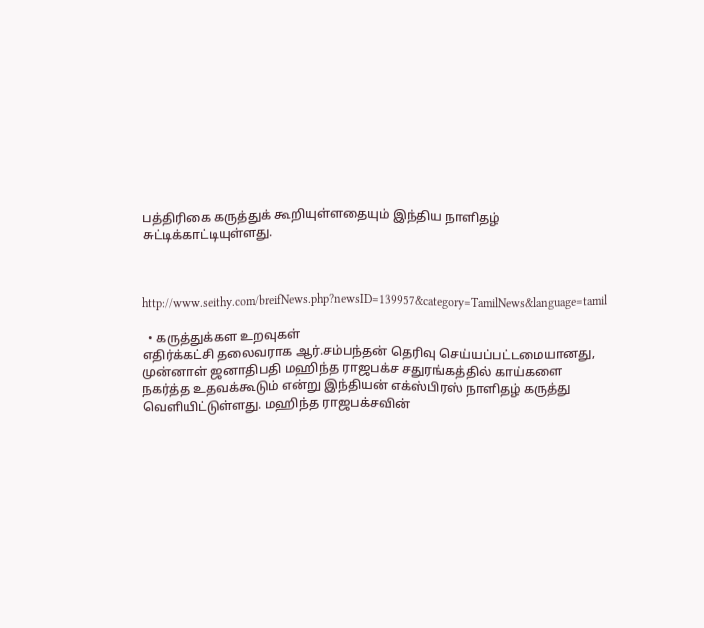பத்திரிகை கருத்துக் கூறியுள்ளதையும் இந்திய நாளிதழ் சுட்டிக்காட்டியுள்ளது.



http://www.seithy.com/breifNews.php?newsID=139957&category=TamilNews&language=tamil

  • கருத்துக்கள உறவுகள்
எதிர்க்கட்சி தலைவராக ஆர்.சம்பந்தன் தெரிவு செய்யப்பட்டமையானது, முன்னாள் ஜனாதிபதி மஹிந்த ராஜபக்ச சதுரங்கத்தில் காய்களை நகர்த்த உதவக்கூடும் என்று இந்தியன் எக்ஸ்பிரஸ் நாளிதழ் கருத்து வெளியிட்டுள்ளது. மஹிந்த ராஜபக்சவின்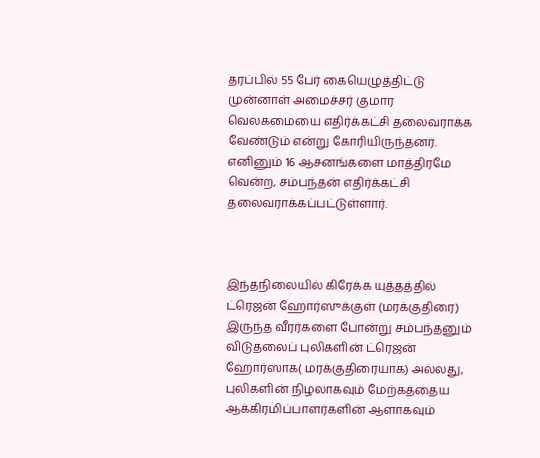தரப்பில் 55 பேர் கையெழுத்திட்டு முன்னாள் அமைச்சர் குமார வெலகமையை எதிர்க்கட்சி தலைவராக்க வேண்டும் என்று கோரியிருந்தனர். எனினும் 16 ஆசனங்களை மாத்திரமே வென்ற, சம்பந்தன் எதிர்க்கட்சி தலைவராக்கப்பட்டுள்ளார்.



இந்தநிலையில் கிரேக்க யுத்தத்தில் ட்ரெஜன் ஹோர்ஸுக்குள் (மரக்குதிரை) இருந்த வீரர்களை போன்று சம்பந்தனும் விடுதலைப் புலிகளின் ட்ரெஜன் ஹோர்ஸாக( மரக்குதிரையாக) அல்லது, புலிகளின் நிழலாகவும் மேற்கத்தைய ஆக்கிரமிப்பாளர்களின் ஆளாகவும்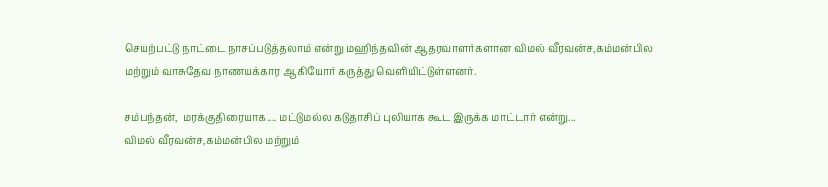செயற்பட்டு நாட்டை நாசப்படுத்தலாம் என்று மஹிந்தவின் ஆதரவாளர்களான விமல் வீரவன்ச,கம்மன்பில மற்றும் வாசுதேவ நாணயக்கார ஆகியோர் கருத்து வெளியிட்டுள்ளனர்.

சம்பந்தன்,  மரக்குதிரையாக.... மட்டுமல்ல கடுதாசிப் புலியாக கூட இருக்க மாட்டார் என்று...
விமல் வீரவன்ச,கம்மன்பில மற்றும்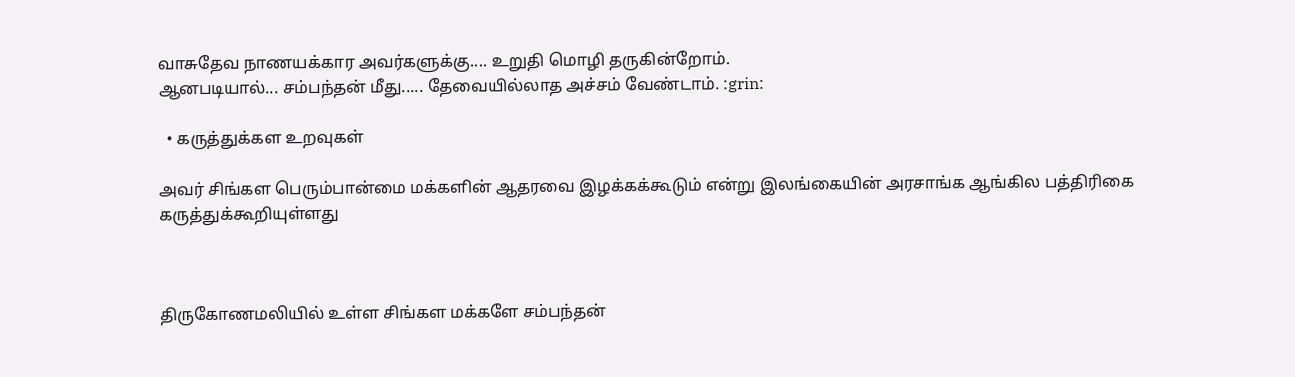வாசுதேவ நாணயக்கார அவர்களுக்கு.... உறுதி மொழி தருகின்றோம்.
ஆனபடியால்... சம்பந்தன் மீது..... தேவையில்லாத அச்சம் வேண்டாம். :grin:

  • கருத்துக்கள உறவுகள்

அவர் சிங்கள பெரும்பான்மை மக்களின் ஆதரவை இழக்கக்கூடும் என்று இலங்கையின் அரசாங்க ஆங்கில பத்திரிகை கருத்துக்கூறியுள்ளது



திருகோணமலியில் உள்ள சிங்கள மக்களே சம்பந்தன்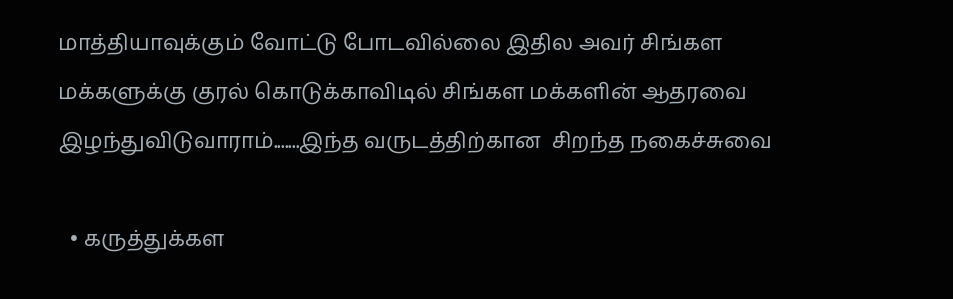மாத்தியாவுக்கும் வோட்டு போடவில்லை இதில அவர் சிங்கள மக்களுக்கு குரல் கொடுக்காவிடில் சிங்கள மக்களின் ஆதரவை இழந்துவிடுவாராம்.......இந்த வருடத்திற்கான  சிறந்த நகைச்சுவை

  • கருத்துக்கள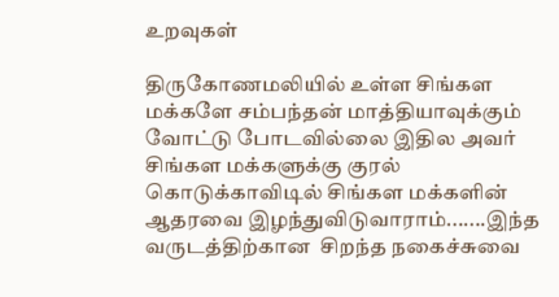உறவுகள்

திருகோணமலியில் உள்ள சிங்கள மக்களே சம்பந்தன் மாத்தியாவுக்கும் வோட்டு போடவில்லை இதில அவர் சிங்கள மக்களுக்கு குரல் கொடுக்காவிடில் சிங்கள மக்களின் ஆதரவை இழந்துவிடுவாராம்.......இந்த வருடத்திற்கான  சிறந்த நகைச்சுவை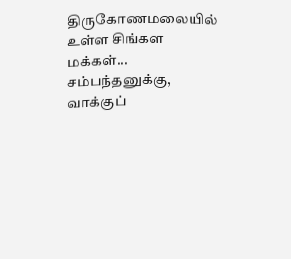திருகோணமலையில் உள்ள சிங்கள மக்கள்... சம்பந்தனுக்கு, வாக்குப்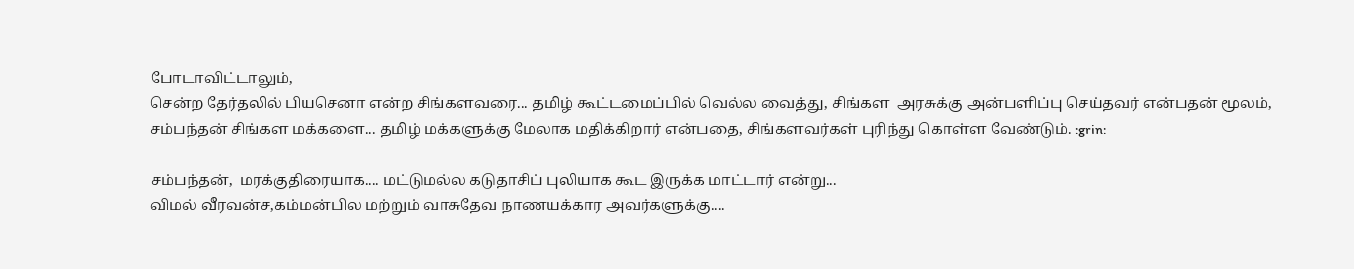போடாவிட்டாலும்,
சென்ற தேர்தலில் பியசெனா என்ற சிங்களவரை... தமிழ் கூட்டமைப்பில் வெல்ல வைத்து, சிங்கள  அரசுக்கு அன்பளிப்பு செய்தவர் என்பதன் மூலம்,
சம்பந்தன் சிங்கள மக்களை... தமிழ் மக்களுக்கு மேலாக மதிக்கிறார் என்பதை, சிங்களவர்கள் புரிந்து கொள்ள வேண்டும். :grin:

சம்பந்தன்,  மரக்குதிரையாக.... மட்டுமல்ல கடுதாசிப் புலியாக கூட இருக்க மாட்டார் என்று...
விமல் வீரவன்ச,கம்மன்பில மற்றும் வாசுதேவ நாணயக்கார அவர்களுக்கு....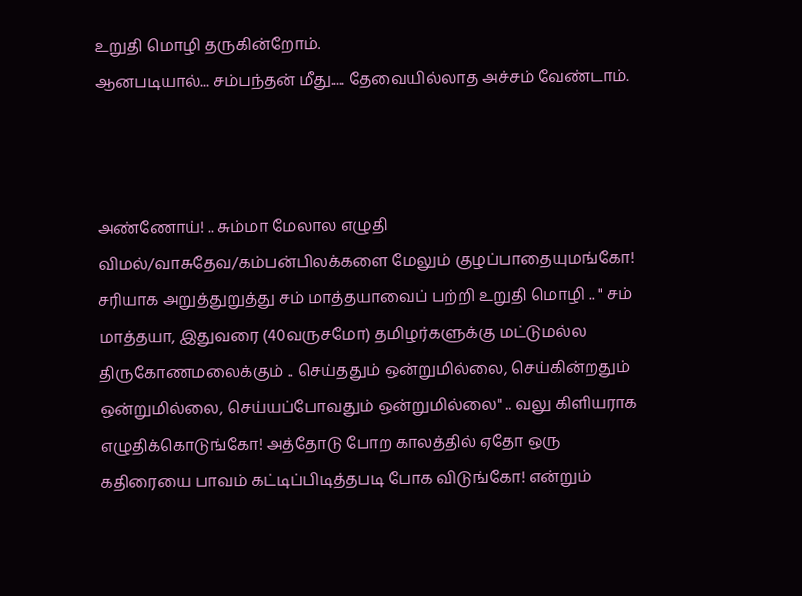உறுதி மொழி தருகின்றோம்.
ஆனபடியால்... சம்பந்தன் மீது..... தேவையில்லாத அச்சம் வேண்டாம்.



அண்ணோய்! .. சும்மா மேலால எழுதி விமல்/வாசுதேவ/கம்பன்பிலக்களை மேலும் குழப்பாதையுமங்கோ! சரியாக அறுத்துறுத்து சம் மாத்தயாவைப் பற்றி உறுதி மொழி .. " சம் மாத்தயா, இதுவரை (40வருசமோ) தமிழர்களுக்கு மட்டுமல்ல திருகோணமலைக்கும் .. செய்ததும் ஒன்றுமில்லை, செய்கின்றதும் ஒன்றுமில்லை, செய்யப்போவதும் ஒன்றுமில்லை" .. வலு கிளியராக எழுதிக்கொடுங்கோ! அத்தோடு போற காலத்தில் ஏதோ ஒரு கதிரையை பாவம் கட்டிப்பிடித்தபடி போக விடுங்கோ! என்றும்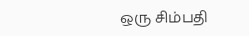ஒரு சிம்பதி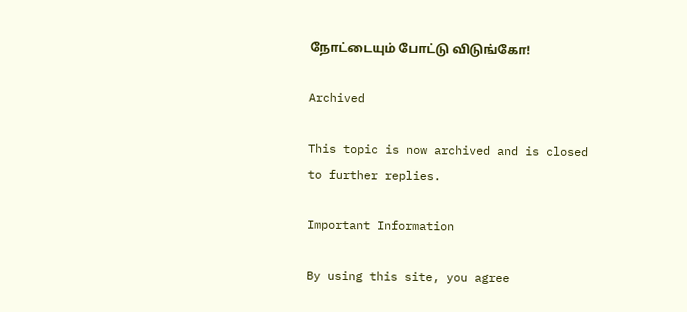நோட்டையும் போட்டு விடுங்கோ!

Archived

This topic is now archived and is closed to further replies.

Important Information

By using this site, you agree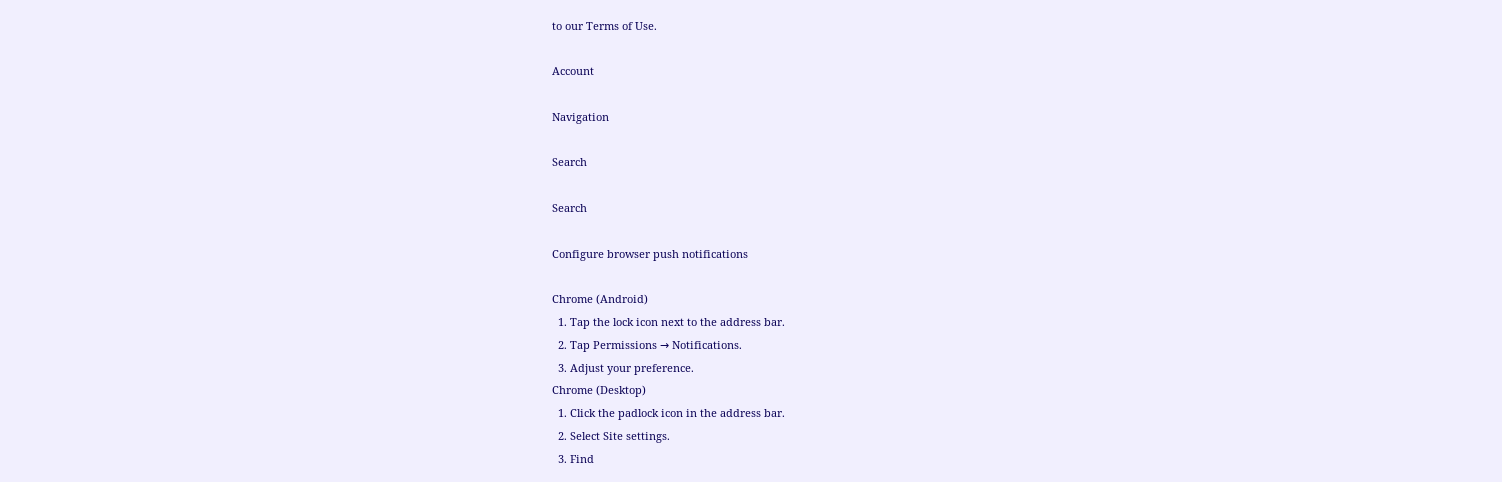to our Terms of Use.

Account

Navigation

Search

Search

Configure browser push notifications

Chrome (Android)
  1. Tap the lock icon next to the address bar.
  2. Tap Permissions → Notifications.
  3. Adjust your preference.
Chrome (Desktop)
  1. Click the padlock icon in the address bar.
  2. Select Site settings.
  3. Find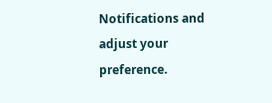Notifications and adjust your preference.